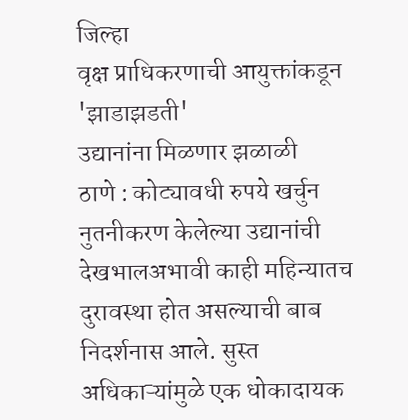जिल्हा
वृक्ष प्राधिकरणाची आयुक्तांकडून 'झाडाझडती'
उद्यानांना मिळणार झळाळी
ठाणे : कोट्यावधी रुपये खर्चुन नुतनीकरण केलेल्या उद्यानांची देखभालअभावी काही महिन्यातच दुरावस्था होत असल्याची बाब निदर्शनास आले. सुस्त अधिकाऱ्यांमुळे एक धोकादायक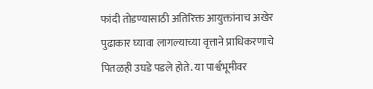फांदी तोडण्यासाठी अतिरिक्त आयुक्तांनाच अखेर पुढाकार घ्यावा लागल्याच्या वृत्ताने प्राधिकरणाचे पितळही उघडे पडले होते. या पार्श्वभूमीवर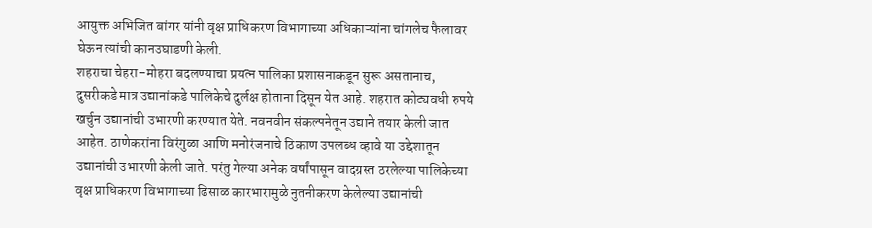आयुक्त अभिजित बांगर यांनी वृक्ष प्राधिकरण विभागाच्या अधिकाऱ्यांना चांगलेच फैलावर घेऊन त्यांची कानउघाडणी केली.
शहराचा चेहरा-मोहरा बदलण्याचा प्रयत्न पालिका प्रशासनाकडून सुरू असतानाच, दुसरीकडे मात्र उद्यानांकडे पालिकेचे दुर्लक्ष होताना दिसून येत आहे. शहरात कोट्यवधी रुपये खर्चुन उद्यानांची उभारणी करण्यात येते. नवनवीन संकल्पनेतून उद्याने तयार केली जात आहेत. ठाणेकरांना विरंगुळा आणि मनोरंजनाचे ठिकाण उपलब्ध व्हावे या उद्देशातून उद्यानांची उभारणी केली जाते. परंतु गेल्या अनेक वर्षांपासून वादग्रस्त ठरलेल्या पालिकेच्या वृक्ष प्राधिकरण विभागाच्या ढिसाळ कारभारामुळे नुतनीकरण केलेल्या उद्यानांची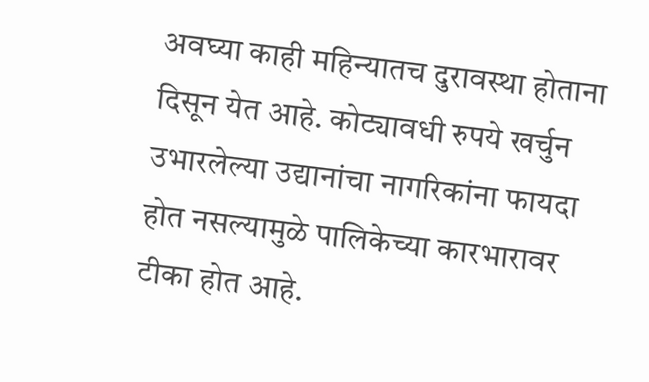अवघ्या काही महिन्यातच दुरावस्था होताना दिसून येत आहे. कोट्यावधी रुपये खर्चुन उभारलेल्या उद्यानांचा नागरिकांना फायदा होत नसल्यामुळे पालिकेच्या कारभारावर टीका होत आहे.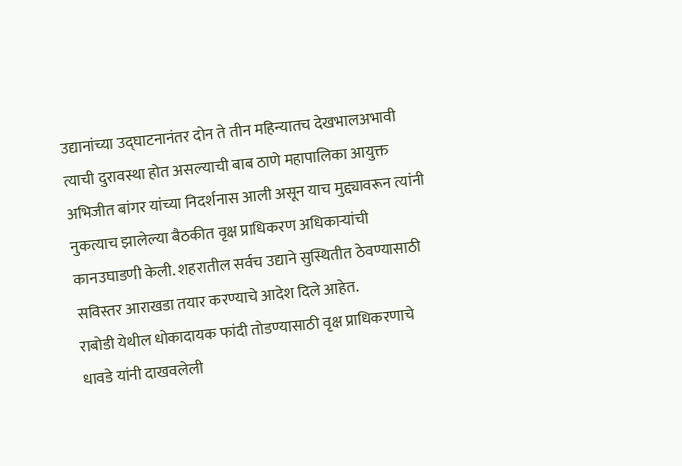उद्यानांच्या उद्घाटनानंतर दोन ते तीन महिन्यातच देखभालअभावी त्याची दुरावस्था होत असल्याची बाब ठाणे महापालिका आयुक्त अभिजीत बांगर यांच्या निदर्शनास आली असून याच मुद्द्यावरून त्यांनी नुकत्याच झालेल्या बैठकीत वृक्ष प्राधिकरण अधिकाऱ्यांची कानउघाडणी केली. शहरातील सर्वच उद्याने सुस्थितीत ठेवण्यासाठी सविस्तर आराखडा तयार करण्याचे आदेश दिले आहेत.
राबोडी येथील धोकादायक फांदी तोडण्यासाठी वृक्ष प्राधिकरणाचे धावडे यांनी दाखवलेली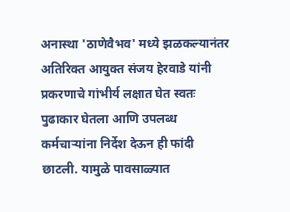अनास्था 'ठाणेवैभव' मध्ये झळकल्यानंतर अतिरिक्त आयुक्त संजय हेरवाडे यांनी प्रकरणाचे गांभीर्य लक्षात घेत स्वतः पुढाकार घेतला आणि उपलब्ध कर्मचाऱ्यांना निर्देश देऊन ही फांदी छाटली. यामुळे पावसाळ्यात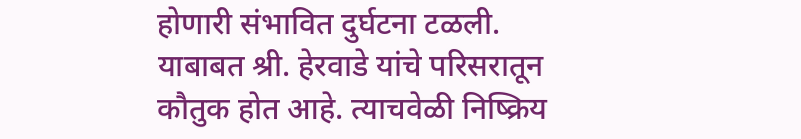होणारी संभावित दुर्घटना टळली. याबाबत श्री. हेरवाडे यांचे परिसरातून कौतुक होत आहे. त्याचवेळी निष्क्रिय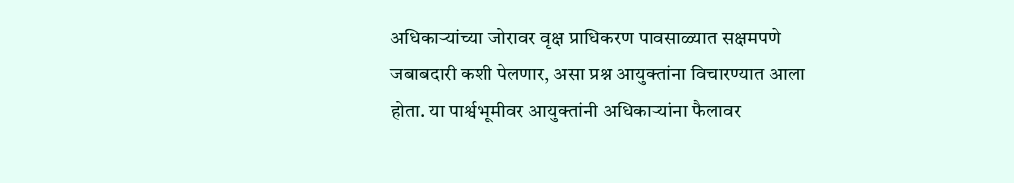अधिकाऱ्यांच्या जोरावर वृक्ष प्राधिकरण पावसाळ्यात सक्षमपणे जबाबदारी कशी पेलणार, असा प्रश्न आयुक्तांना विचारण्यात आला होता. या पार्श्वभूमीवर आयुक्तांनी अधिकाऱ्यांना फैलावर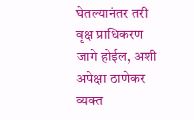घेतल्यानंतर तरी वृक्ष प्राधिकरण जागे होईल, अशी अपेक्षा ठाणेकर व्यक्त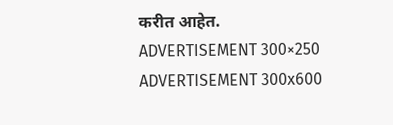करीत आहेत.
ADVERTISEMENT 300×250
ADVERTISEMENT 300x600